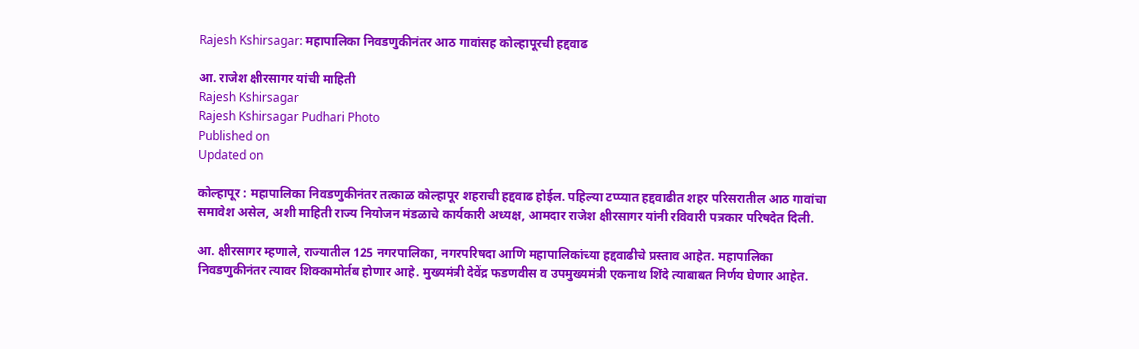Rajesh Kshirsagar: महापालिका निवडणुकीनंतर आठ गावांसह कोल्हापूरची हद्दवाढ

आ. राजेश क्षीरसागर यांची माहिती
Rajesh Kshirsagar
Rajesh Kshirsagar Pudhari Photo
Published on
Updated on

कोल्हापूर : महापालिका निवडणुकीनंतर तत्काळ कोल्हापूर शहराची हद्दवाढ होईल. पहिल्या टप्प्यात हद्दवाढीत शहर परिसरातील आठ गावांचा समावेश असेल, अशी माहिती राज्य नियोजन मंडळाचे कार्यकारी अध्यक्ष, आमदार राजेश क्षीरसागर यांनी रविवारी पत्रकार परिषदेत दिली.

आ. क्षीरसागर म्हणाले, राज्यातील 125 नगरपालिका, नगरपरिषदा आणि महापालिकांच्या हद्दवाढीचे प्रस्ताव आहेत. महापालिका निवडणुकीनंतर त्यावर शिक्कामोर्तब होणार आहे. मुख्यमंत्री देवेंद्र फडणवीस व उपमुख्यमंत्री एकनाथ शिंदे त्याबाबत निर्णय घेणार आहेत.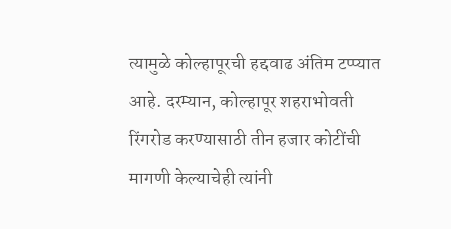त्यामुळे कोल्हापूरची हद्दवाढ अंतिम टप्प्यात आहे. दरम्यान, कोल्हापूर शहराभोवती रिंगरोड करण्यासाठी तीन हजार कोटींची मागणी केल्याचेही त्यांनी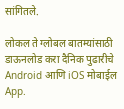सांगितले.

लोकल ते ग्लोबल बातम्यांसाठी डाऊनलोड करा दैनिक पुढारीचे Android आणि iOS मोबाईल App.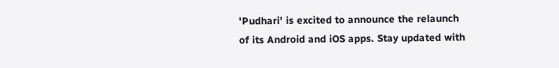'Pudhari' is excited to announce the relaunch of its Android and iOS apps. Stay updated with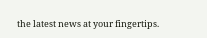the latest news at your fingertips.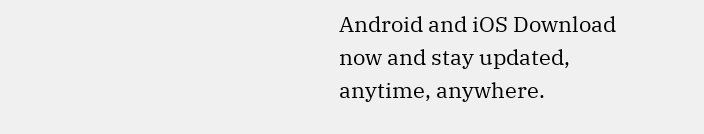Android and iOS Download now and stay updated, anytime, anywhere.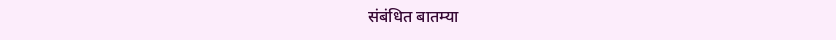संबंधित बातम्या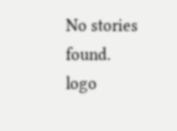No stories found.
logo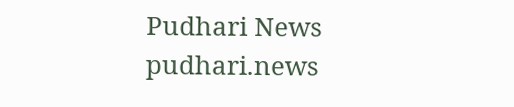Pudhari News
pudhari.news